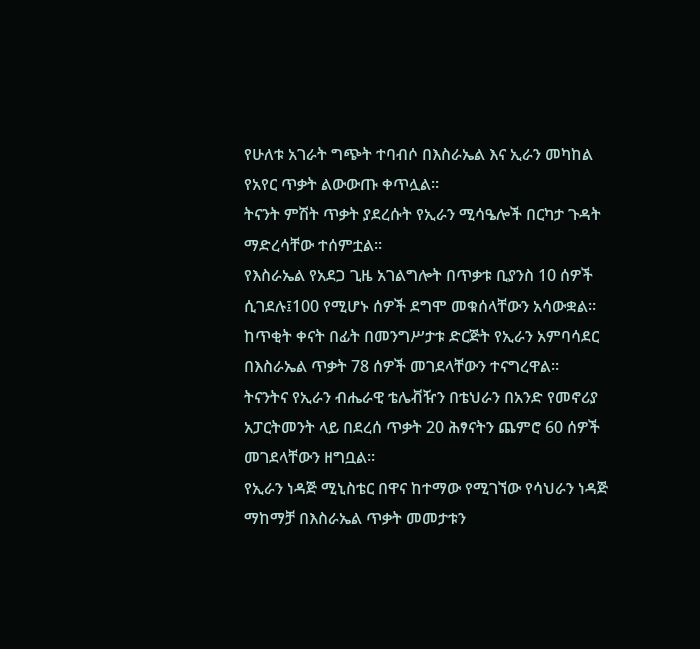የሁለቱ አገራት ግጭት ተባብሶ በእስራኤል እና ኢራን መካከል የአየር ጥቃት ልውውጡ ቀጥሏል።
ትናንት ምሽት ጥቃት ያደረሱት የኢራን ሚሳዔሎች በርካታ ጉዳት ማድረሳቸው ተሰምቷል።
የእስራኤል የአደጋ ጊዜ አገልግሎት በጥቃቱ ቢያንስ 10 ሰዎች ሲገደሉ፤100 የሚሆኑ ሰዎች ደግሞ መቁሰላቸውን አሳውቋል።
ከጥቂት ቀናት በፊት በመንግሥታቱ ድርጅት የኢራን አምባሳደር በእስራኤል ጥቃት 78 ሰዎች መገደላቸውን ተናግረዋል።
ትናንትና የኢራን ብሔራዊ ቴሌቭዥን በቴህራን በአንድ የመኖሪያ አፓርትመንት ላይ በደረሰ ጥቃት 20 ሕፃናትን ጨምሮ 60 ሰዎች መገደላቸውን ዘግቧል።
የኢራን ነዳጅ ሚኒስቴር በዋና ከተማው የሚገኘው የሳህራን ነዳጅ ማከማቻ በእስራኤል ጥቃት መመታቱን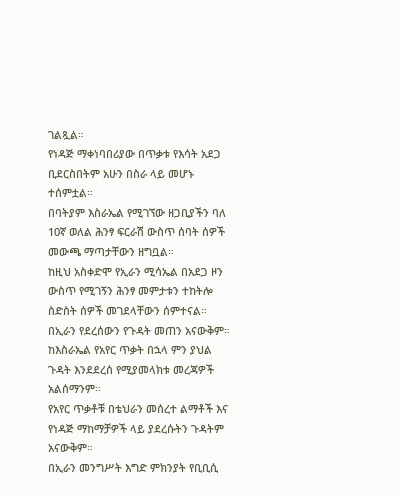ገልጿል።
የነዳጅ ማቀነባበሪያው በጥቃቱ የእሳት አደጋ ቢደርስበትም አሁን በስራ ላይ መሆኑ ተሰምቷል።
በባትያም እስራኤል የሚገኘው ዘጋቢያችን ባለ 10ኛ ወለል ሕንፃ ፍርራሽ ውስጥ ሰባት ሰዎች መውጫ ማጣታቸውን ዘግቧል።
ከዚህ አስቀድሞ የኢራን ሚሳኤል በአደጋ ዞን ውስጥ የሚገኝን ሕንፃ መምታቱን ተከትሎ ስድስት ሰዎች መገደላቸውን ሰምተናል።
በኢራን የደረሰውን የጉዳት መጠን አናውቅም።
ከእስራኤል የአየር ጥቃት በኋላ ምን ያህል ጉዳት እንደደረሰ የሚያመላክቱ መረጃዎች አልሰማንም።
የአየር ጥቃቶቹ በቴህራን መሰረተ ልማቶች እና የነዳጅ ማከማቻዎች ላይ ያደረሱትን ጉዳትም አናውቅም።
በኢራን መንግሥት እግድ ምክንያት የቢቢሲ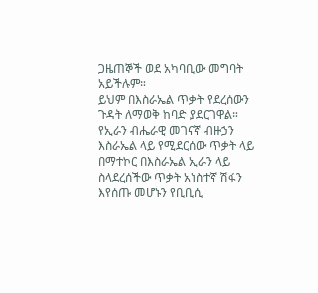ጋዜጠኞች ወደ አካባቢው መግባት አይችሉም።
ይህም በእስራኤል ጥቃት የደረሰውን ጉዳት ለማወቅ ከባድ ያደርገዋል።
የኢራን ብሔራዊ መገናኛ ብዙኃን እስራኤል ላይ የሚደርሰው ጥቃት ላይ በማተኮር በእስራኤል ኢራን ላይ ስላደረሰችው ጥቃት አነስተኛ ሽፋን እየሰጡ መሆኑን የቢቢሲ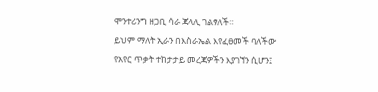ሞንተሪንግ ዘጋቢ ሳራ ጃላሊ ገልፃለች።
ይህም ማለት ኢራን በእስራኤል እየፈፀመች ባለችው የአየር ጥቃት ተከታታይ መረጃዎችን እያገኘን ሲሆን፤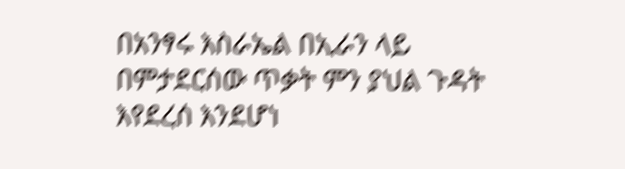በአንፃሩ እስራኤል በኢራን ላይ በምታደርሰው ጥቃት ምን ያህል ጉዳት እየደረሰ እንደሆነ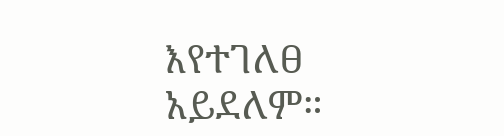እየተገለፀ አይደለም።